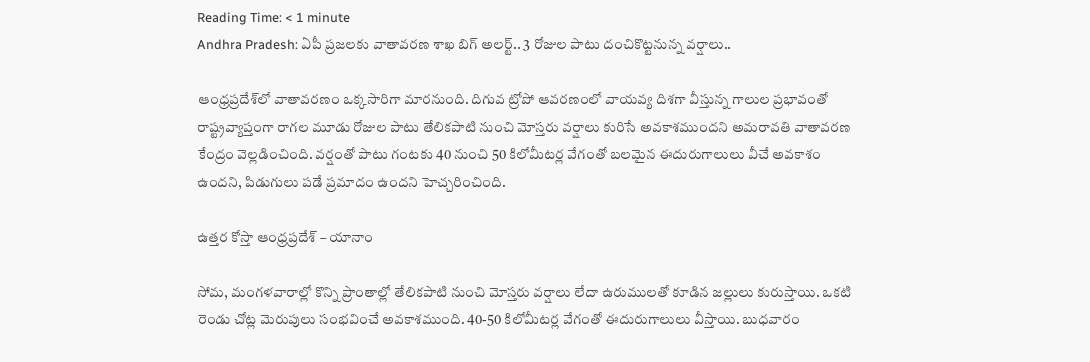Reading Time: < 1 minute
Andhra Pradesh: ఏపీ ప్రజలకు వాతావరణ శాఖ బిగ్ అలర్ట్.. 3 రోజుల పాటు దంచికొట్టనున్న వర్షాలు..

ఆంధ్రప్రదేశ్‌లో వాతావరణం ఒక్కసారిగా మారనుంది. దిగువ ట్రోపో ఆవరణంలో వాయవ్య దిశగా వీస్తున్న గాలుల ప్రభావంతో రాష్ట్రవ్యాప్తంగా రాగల మూడు రోజుల పాటు తేలికపాటి నుంచి మోస్తరు వర్షాలు కురిసే అవకాశముందని అమరావతి వాతావరణ కేంద్రం వెల్లడించింది. వర్షంతో పాటు గంటకు 40 నుంచి 50 కిలోమీటర్ల వేగంతో బలమైన ఈదురుగాలులు వీచే అవకాశం ఉందని, పిడుగులు పడే ప్రమాదం ఉందని హెచ్చరించింది.

ఉత్తర కోస్తా ఆంధ్రప్రదేశ్ – యానాం

సోమ, మంగళవారాల్లో కొన్ని ప్రాంతాల్లో తేలికపాటి నుంచి మోస్తరు వర్షాలు లేదా ఉరుములతో కూడిన జల్లులు కురుస్తాయి. ఒకటి రెండు చోట్ల మెరుపులు సంభవించే అవకాశముంది. 40-50 కిలోమీటర్ల వేగంతో ఈదురుగాలులు వీస్తాయి. బుధవారం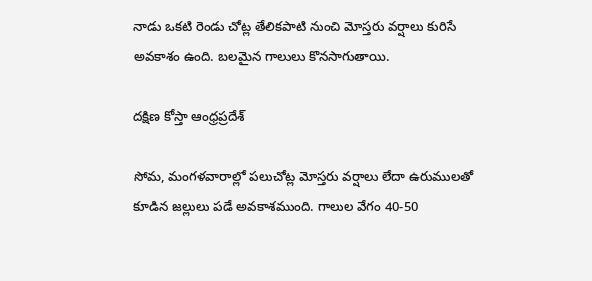నాడు ఒకటి రెండు చోట్ల తేలికపాటి నుంచి మోస్తరు వర్షాలు కురిసే అవకాశం ఉంది. బలమైన గాలులు కొనసాగుతాయి.

దక్షిణ కోస్తా ఆంధ్రప్రదేశ్

సోమ, మంగళవారాల్లో పలుచోట్ల మోస్తరు వర్షాలు లేదా ఉరుములతో కూడిన జల్లులు పడే అవకాశముంది. గాలుల వేగం 40-50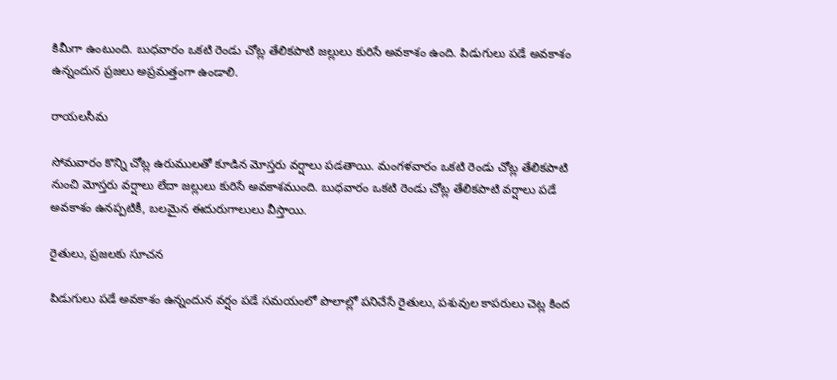కిమీగా ఉంటుంది. బుధవారం ఒకటి రెండు చోట్ల తేలికపాటి జల్లులు కురిసే అవకాశం ఉంది. పిడుగులు పడే అవకాశం ఉన్నందున ప్రజలు అప్రమత్తంగా ఉండాలి.

రాయలసీమ

సోమవారం కొన్ని చోట్ల ఉరుములతో కూడిన మోస్తరు వర్షాలు పడతాయి. మంగళవారం ఒకటి రెండు చోట్ల తేలికపాటి నుంచి మోస్తరు వర్షాలు లేదా జల్లులు కురిసే అవకాశముంది. బుధవారం ఒకటి రెండు చోట్ల తేలికపాటి వర్షాలు పడే అవకాశం ఉనప్పటికీ, బలమైన ఈదురుగాలులు వీస్తాయి.

రైతులు, ప్రజలకు సూచన

పిడుగులు పడే అవకాశం ఉన్నందున వర్షం పడే సమయంలో పొలాల్లో పనిచేసే రైతులు, పశువుల కాపరులు చెట్ల కింద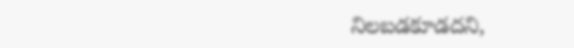నిలబడకూడదని,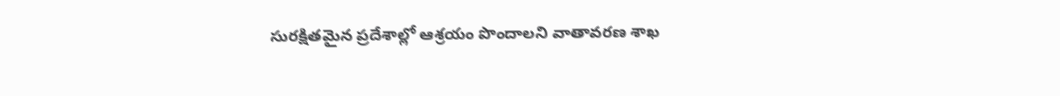సురక్షితమైన ప్రదేశాల్లో ఆశ్రయం పొందాలని వాతావరణ శాఖ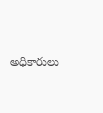అధికారులు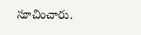సూచించారు.